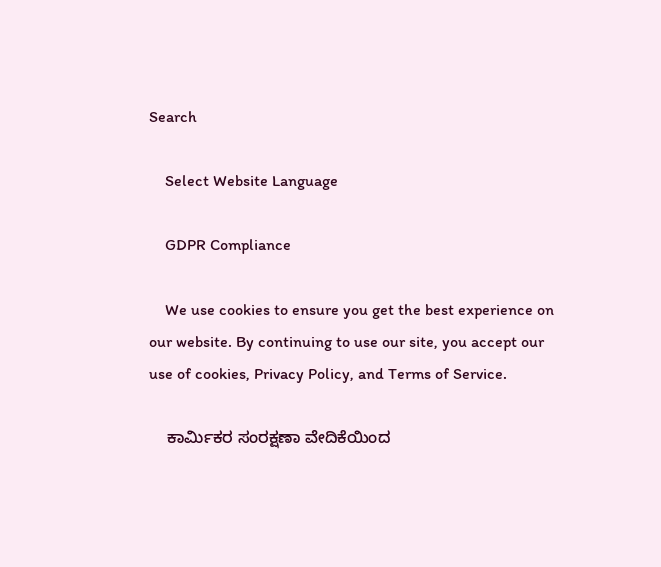Search

    Select Website Language

    GDPR Compliance

    We use cookies to ensure you get the best experience on our website. By continuing to use our site, you accept our use of cookies, Privacy Policy, and Terms of Service.

    ಕಾರ್ಮಿಕರ ಸಂರಕ್ಷಣಾ ವೇದಿಕೆಯಿಂದ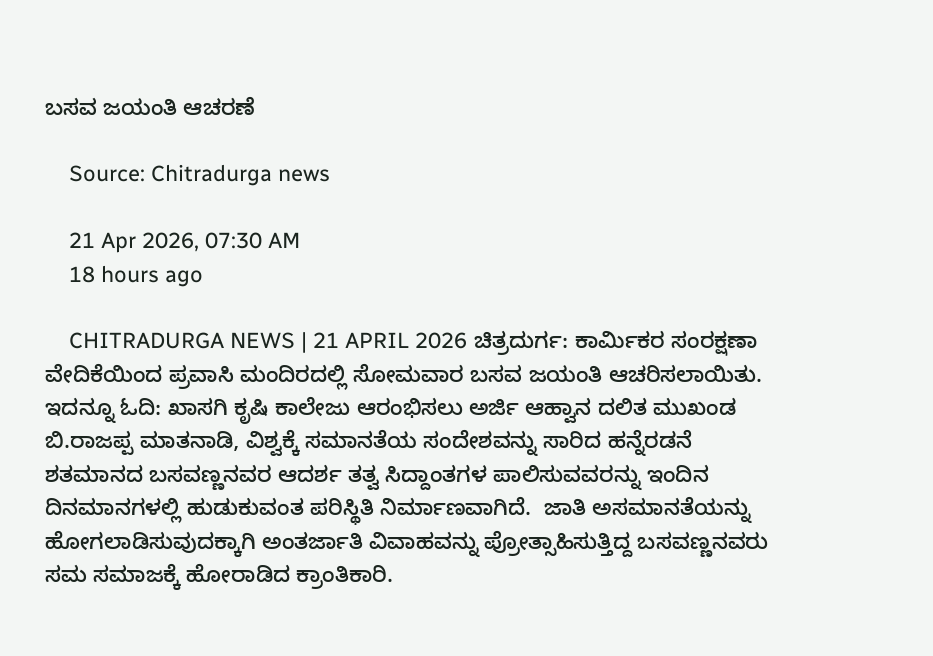ಬಸವ ಜಯಂತಿ ಆಚರಣೆ

    Source: Chitradurga news

    21 Apr 2026, 07:30 AM
    18 hours ago

    CHITRADURGA NEWS | 21 APRIL 2026 ಚಿತ್ರದುರ್ಗ: ಕಾರ್ಮಿಕರ ಸಂರಕ್ಷಣಾ ವೇದಿಕೆಯಿಂದ ಪ್ರವಾಸಿ ಮಂದಿರದಲ್ಲಿ ಸೋಮವಾರ ಬಸವ ಜಯಂತಿ ಆಚರಿಸಲಾಯಿತು. ಇದನ್ನೂ ಓದಿ: ಖಾಸಗಿ ಕೃಷಿ ಕಾಲೇಜು ಆರಂಭಿಸಲು ಅರ್ಜಿ ಆಹ್ವಾನ ದಲಿತ ಮುಖಂಡ ಬಿ.ರಾಜಪ್ಪ ಮಾತನಾಡಿ, ವಿಶ್ವಕ್ಕೆ ಸಮಾನತೆಯ ಸಂದೇಶವನ್ನು ಸಾರಿದ ಹನ್ನೆರಡನೆ ಶತಮಾನದ ಬಸವಣ್ಣನವರ ಆದರ್ಶ ತತ್ವ ಸಿದ್ದಾಂತಗಳ ಪಾಲಿಸುವವರನ್ನು ಇಂದಿನ ದಿನಮಾನಗಳಲ್ಲಿ ಹುಡುಕುವಂತ ಪರಿಸ್ಥಿತಿ ನಿರ್ಮಾಣವಾಗಿದೆ.  ಜಾತಿ ಅಸಮಾನತೆಯನ್ನು ಹೋಗಲಾಡಿಸುವುದಕ್ಕಾಗಿ ಅಂತರ್ಜಾತಿ ವಿವಾಹವನ್ನು ಪ್ರೋತ್ಸಾಹಿಸುತ್ತಿದ್ದ ಬಸವಣ್ಣನವರು ಸಮ ಸಮಾಜಕ್ಕೆ ಹೋರಾಡಿದ ಕ್ರಾಂತಿಕಾರಿ.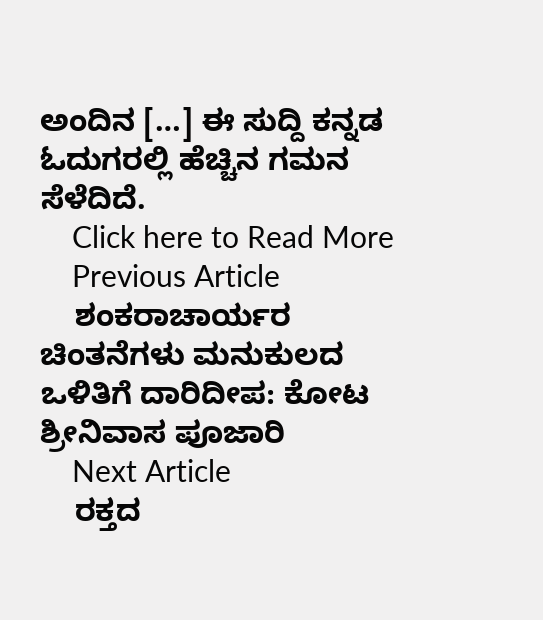ಅಂದಿನ […] ಈ ಸುದ್ದಿ ಕನ್ನಡ ಓದುಗರಲ್ಲಿ ಹೆಚ್ಚಿನ ಗಮನ ಸೆಳೆದಿದೆ.
    Click here to Read More
    Previous Article
    ಶಂಕರಾಚಾರ್ಯರ ಚಿಂತನೆಗಳು ಮನುಕುಲದ ಒಳಿತಿಗೆ ದಾರಿದೀಪ: ಕೋಟ ಶ್ರೀನಿವಾಸ ಪೂಜಾರಿ
    Next Article
    ರಕ್ತದ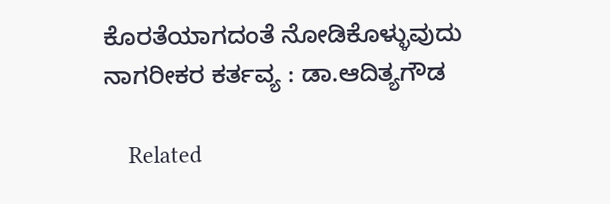ಕೊರತೆಯಾಗದಂತೆ ನೋಡಿಕೊಳ್ಳುವುದು ನಾಗರೀಕರ ಕರ್ತವ್ಯ : ಡಾ.ಆದಿತ್ಯಗೌಡ

    Related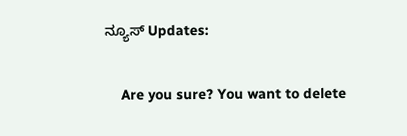ನ್ಯೂಸ್ Updates:

    Are you sure? You want to delete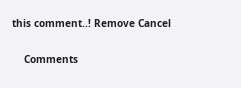this comment..! Remove Cancel

    Comments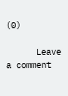(0)

      Leave a comment